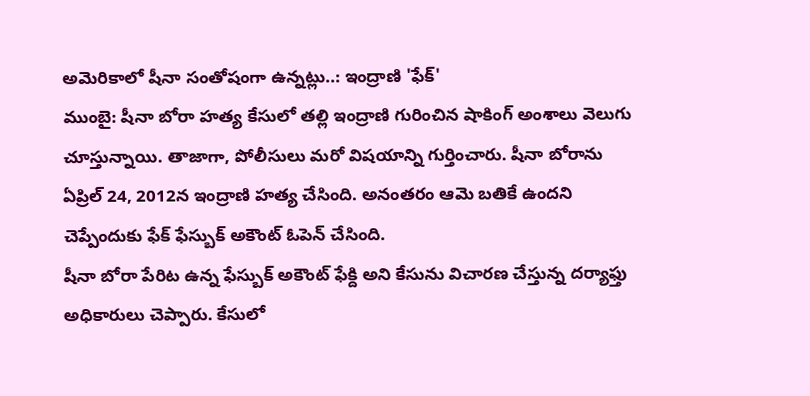అమెరికాలో షీనా సంతోషంగా ఉన్నట్లు..: ఇంద్రాణి 'ఫేక్'
ముంబై: షీనా బోరా హత్య కేసులో తల్లి ఇంద్రాణి గురించిన షాకింగ్ అంశాలు వెలుగు చూస్తున్నాయి. తాజాగా, పోలీసులు మరో విషయాన్ని గుర్తించారు. షీనా బోరాను ఏప్రిల్ 24, 2012న ఇంద్రాణి హత్య చేసింది. అనంతరం ఆమె బతికే ఉందని చెప్పేందుకు ఫేక్ ఫేస్బుక్ అకౌంట్ ఓపెన్ చేసింది.
షీనా బోరా పేరిట ఉన్న ఫేస్బుక్ అకౌంట్ ఫేక్ది అని కేసును విచారణ చేస్తున్న దర్యాఫ్తు అధికారులు చెప్పారు. కేసులో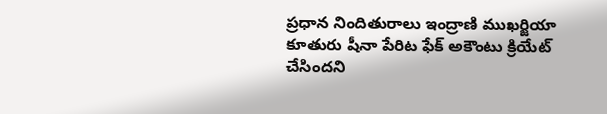ప్రధాన నిందితురాలు ఇంద్రాణి ముఖర్జియా కూతురు షీనా పేరిట ఫేక్ అకౌంటు క్రియేట్ చేసిందని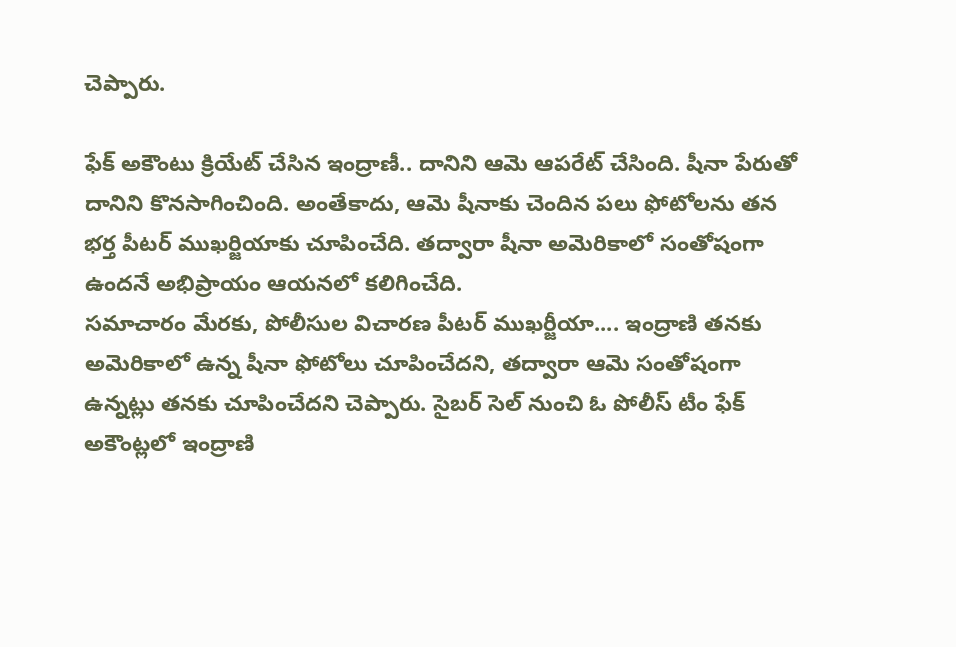చెప్పారు.

ఫేక్ అకౌంటు క్రియేట్ చేసిన ఇంద్రాణీ.. దానిని ఆమె ఆపరేట్ చేసింది. షీనా పేరుతో దానిని కొనసాగించింది. అంతేకాదు, ఆమె షీనాకు చెందిన పలు ఫోటోలను తన భర్త పీటర్ ముఖర్జియాకు చూపించేది. తద్వారా షీనా అమెరికాలో సంతోషంగా ఉందనే అభిప్రాయం ఆయనలో కలిగించేది.
సమాచారం మేరకు, పోలీసుల విచారణ పీటర్ ముఖర్జీయా.... ఇంద్రాణి తనకు అమెరికాలో ఉన్న షీనా ఫోటోలు చూపించేదని, తద్వారా ఆమె సంతోషంగా ఉన్నట్లు తనకు చూపించేదని చెప్పారు. సైబర్ సెల్ నుంచి ఓ పోలీస్ టీం ఫేక్ అకౌంట్లలో ఇంద్రాణి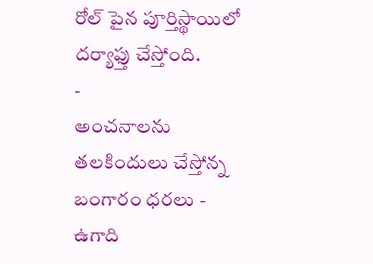రోల్ పైన పూర్తిస్థాయిలో దర్యాఫ్తు చేస్తోంది.
-
అంచనాలను తలకిందులు చేస్తోన్న బంగారం ధరలు -
ఉగాది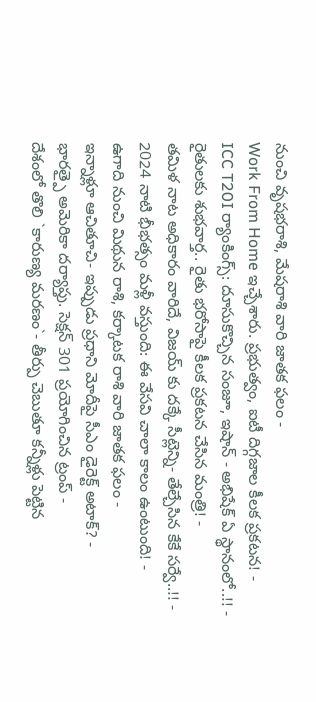నుంచి వృషభరాశి, మేషరాశి వారి జాతక ఫలం -
Work From Home ఇచ్చేశారు. ప్రభుత్వం, ఐటీ దిగ్గజాల కీలక ప్రకటన! -
ICC T20I ర్యాంకింగ్స్: దూసుకొచ్చిన సంజూ, ఇషాన్ - అభిషేక్ ఏ స్థానంలో..!! -
రైతులకు శుభవార్త.. రైతు భరోసాపై కీలక ప్రకటన చేసిన మంత్రి! -
తమిళ నాట అధికారం వారిదే, విజయ్ కు దక్కే సీట్లెన్ని- తేల్చేసిన కేకే సర్వే..!! -
2024 నాటి భీభత్సం మళ్లీ వస్తుంది: ఈ వేసవి చాలా కాలం ఉంటుంది! -
ఉగాది నుంచి మిథున రాశి, కర్కాటక రాశి వారి జాతక ఫలం -
ఇన్నాళ్లూ ఆచితూచి- ఇప్పుడు ప్రధాని మోదీపై సీఎం డైరెక్ట్ అటాక్? -
భారత్పై అమెరికా దర్యాప్తు. సెక్షన్ 301 ప్రయోగించిన ట్రంప్ -
దేశంలో తొలి `కారుణ్య మరణం`- తీర్పు చెబుతూ కన్నీళ్లు పెట్టిన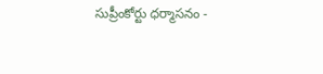సుప్రీంకోర్టు ధర్మాసనం -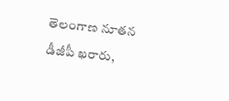తెలంగాణ నూతన డీజీపీ ఖరారు,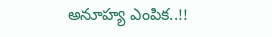అనూహ్య ఎంపిక..!!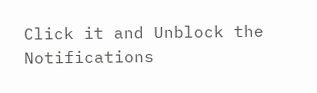Click it and Unblock the Notifications